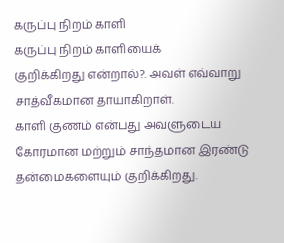கருப்பு நிறம் காளி
கருப்பு நிறம் காளியைக்
குறிக்கிறது என்றால்?. அவள் எவ்வாறு சாத்வீகமான தாயாகிறாள்.
காளி குணம் என்பது அவளுடைய கோரமான மற்றும் சாந்தமான இரண்டு தன்மைகளையும் குறிக்கிறது.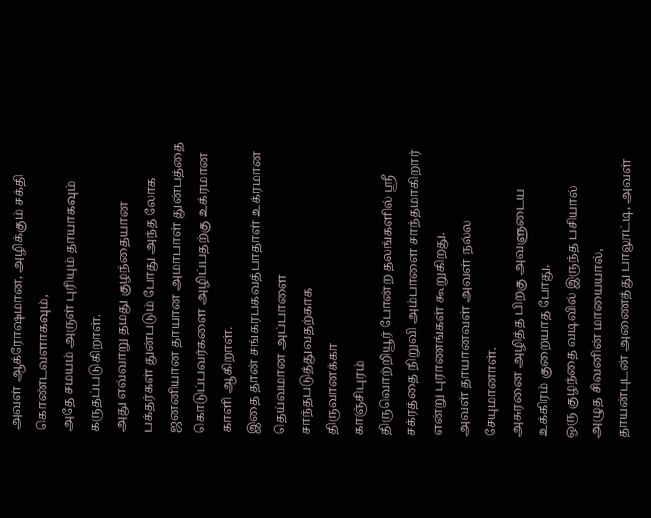அவள் ஆக்ரோஷமான, அழிக்கும் சக்தி கொண்டவளாகவும்,
அதே சமயம் அருள் புரியும் தாயாகவும் கருதப்படுகிறாள்.
அது எவ்வாறு தமது குழந்தையான பக்தர்கள் துன்படும் போது அந்த லோக ஜனனியான தாயான அமாபாள் துன்பத்தை கொடுப்பவர்களை அழிப்பதற்கு உக்ரமான காளி ஆகிறாள்.
இதை தான் சங்கரபகவத்பாதாள் உக்ரமான தெய்வமான அப்பாளை சாந்தபடுத்துவதற்காக
திருவானக்கா
காஞ்சிபுரம்
திருவொற்றியூர் போன்ற தலங்களில் ஶ்ரீ சக்ரத்தை நிறுவி அம்பாளை சாந்தமாகிறார் என்று புராணங்கள் கூறுகிறது.
அவள் தாயானவள் அவள் நல்ல சேயுமானாள்.
அசுரனை அழித்த பிறகு அவளுடைய உக்கிரம் குறையாத போது,
ஒரு குழந்தை வடிவில் இருந்த பசியால் அழுத சிவனின் மாயையால்,
தாயன்புடன் அணைத்து பாலூட்டி, அவள்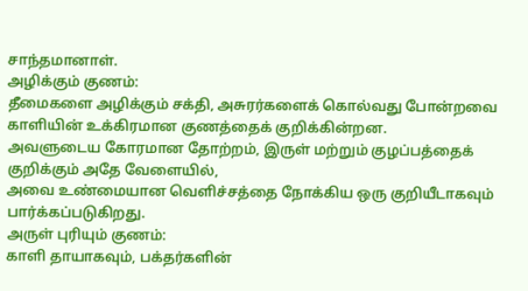சாந்தமானாள்.
அழிக்கும் குணம்:
தீமைகளை அழிக்கும் சக்தி, அசுரர்களைக் கொல்வது போன்றவை காளியின் உக்கிரமான குணத்தைக் குறிக்கின்றன.
அவளுடைய கோரமான தோற்றம், இருள் மற்றும் குழப்பத்தைக் குறிக்கும் அதே வேளையில்,
அவை உண்மையான வெளிச்சத்தை நோக்கிய ஒரு குறியீடாகவும் பார்க்கப்படுகிறது.
அருள் புரியும் குணம்:
காளி தாயாகவும், பக்தர்களின்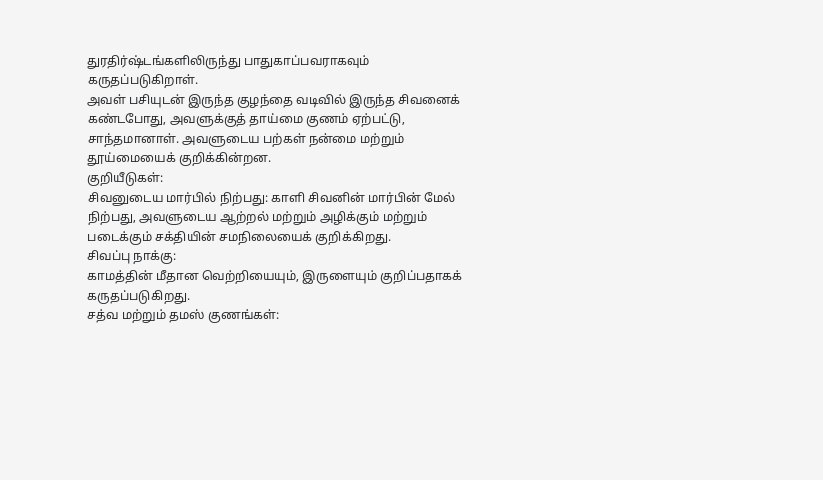துரதிர்ஷ்டங்களிலிருந்து பாதுகாப்பவராகவும் கருதப்படுகிறாள்.
அவள் பசியுடன் இருந்த குழந்தை வடிவில் இருந்த சிவனைக் கண்டபோது, அவளுக்குத் தாய்மை குணம் ஏற்பட்டு, சாந்தமானாள். அவளுடைய பற்கள் நன்மை மற்றும் தூய்மையைக் குறிக்கின்றன.
குறியீடுகள்:
சிவனுடைய மார்பில் நிற்பது: காளி சிவனின் மார்பின் மேல் நிற்பது, அவளுடைய ஆற்றல் மற்றும் அழிக்கும் மற்றும் படைக்கும் சக்தியின் சமநிலையைக் குறிக்கிறது.
சிவப்பு நாக்கு:
காமத்தின் மீதான வெற்றியையும், இருளையும் குறிப்பதாகக் கருதப்படுகிறது.
சத்வ மற்றும் தமஸ் குணங்கள்: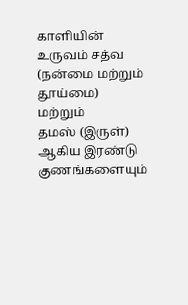காளியின் உருவம் சத்வ (நன்மை மற்றும் தூய்மை)
மற்றும்
தமஸ் (இருள்) ஆகிய இரண்டு குணங்களையும்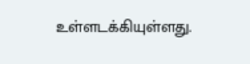உள்ளடக்கியுள்ளது.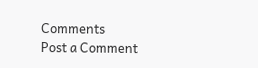Comments
Post a Comment